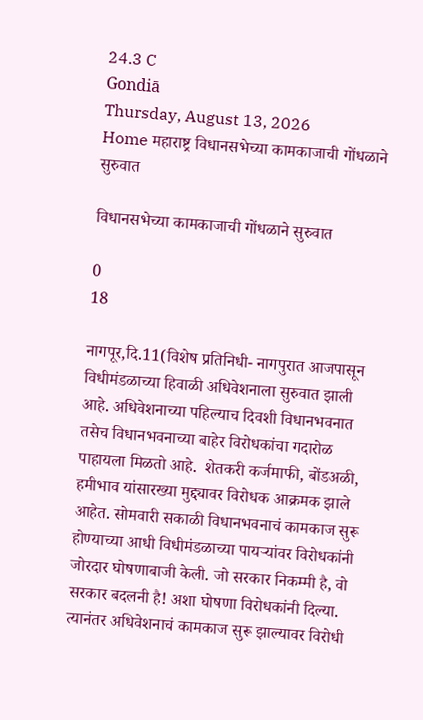24.3 C
Gondiā
Thursday, August 13, 2026
Home महाराष्ट्र विधानसभेच्या कामकाजाची गोंधळाने सुरुवात

विधानसभेच्या कामकाजाची गोंधळाने सुरुवात

0
18

नागपूर,दि.11(विशेष प्रतिनिधी- नागपुरात आजपासून विधीमंडळाच्या हिवाळी अधिवेशनाला सुरुवात झाली आहे. अधिवेशनाच्या पहिल्याच दिवशी विधानभवनात तसेच विधानभवनाच्या बाहेर विरोधकांचा गदारोळ पाहायला मिळतो आहे.  शेतकरी कर्जमाफी, बोंडअळी, हमीभाव यांसारख्या मुद्द्यावर विरोधक आक्रमक झाले आहेत. सोमवारी सकाळी विधानभवनाचं कामकाज सुरू होण्याच्या आधी विधीमंडळाच्या पायऱ्यांवर विरोधकांनी जोरदार घोषणाबाजी केली. जो सरकार निकम्मी है, वो सरकार बदलनी है! अशा घोषणा विरोधकांनी दिल्या. त्यानंतर अधिवेशनाचं कामकाज सुरू झाल्यावर विरोधी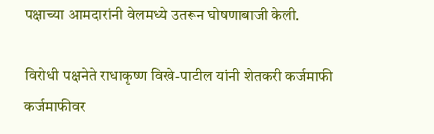पक्षाच्या आमदारांनी वेलमध्ये उतरून घोषणाबाजी केली.

विरोधी पक्षनेते राधाकृष्ण विखे-पाटील यांनी शेतकरी कर्जमाफी कर्जमाफीवर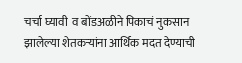चर्चा घ्यावी  व बोंडअळीने पिकाचं नुकसान झालेल्या शेतकऱ्यांना आर्थिक मदत देण्याची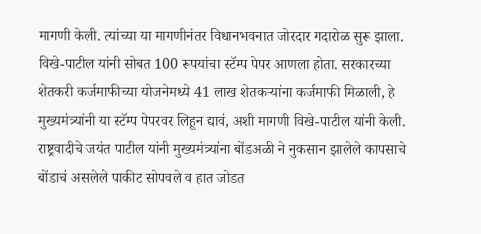मागणी केली. त्यांच्या या मागणीनंतर विधानभवनात जोरदार गदारोळ सुरू झाला. विखे-पाटील यांनी सोबत 100 रूपयांचा स्टॅम्प पेपर आणला होता. सरकारच्या शेतकरी कर्जमाफीच्या योजनेमध्ये 41 लाख शेतकऱ्यांना कर्जमाफी मिळाली, हे मुख्यमंत्र्यांनी या स्टॅम्प पेपरवर लिहून द्यावं, अशी मागणी विखे-पाटील यांनी केली. राष्ट्रवादीचे जयंत पाटील यांनी मुख्यमंत्र्यांना बोंडअळी ने नुकसान झालेले कापसाचे बोंडाचं असलेले पाकीट सोपवले व हात जोडत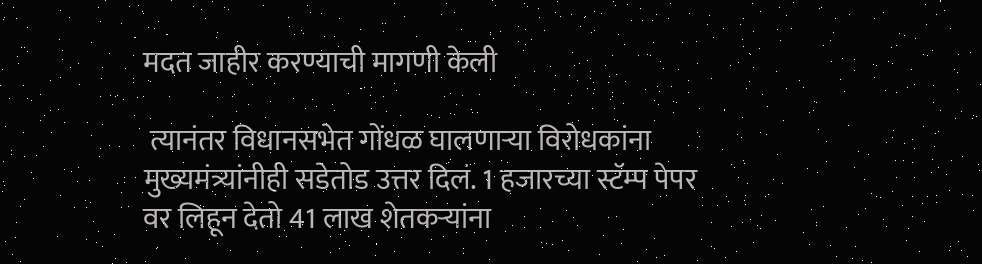मदत जाहीर करण्याची मागणी केली

 त्यानंतर विधानसभेत गोंधळ घालणाऱ्या विरोधकांना मुख्यमंत्र्यांनीही सडेतोड उत्तर दिलं. 1 हजारच्या स्टॅम्प पेपर वर लिहून देतो 41 लाख शेतकऱ्यांना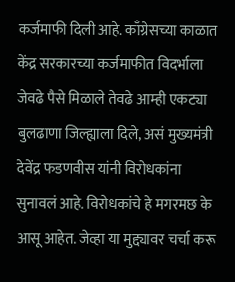कर्जमाफी दिली आहे. काँग्रेसच्या काळात केंद्र सरकारच्या कर्जमाफीत विदर्भाला जेवढे पैसे मिळाले तेवढे आम्ही एकट्या बुलढाणा जिल्ह्याला दिले, असं मुख्यमंत्री देवेंद्र फडणवीस यांनी विरोधकांना सुनावलं आहे. विरोधकांचे हे मगरमछ के आसू आहेत. जेव्हा या मुद्द्यावर चर्चा करू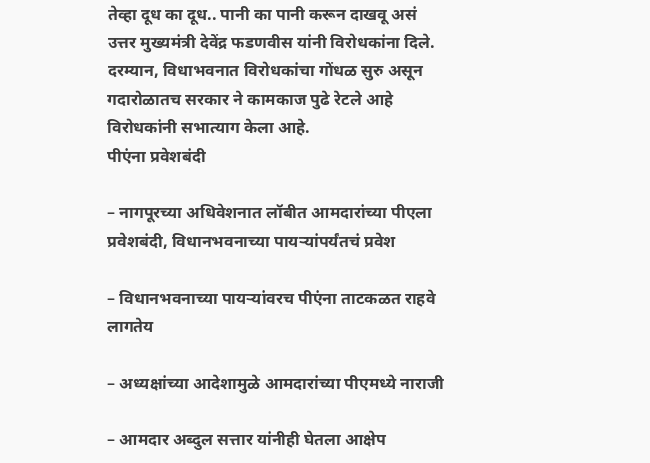तेव्हा दूध का दूध.. पानी का पानी करून दाखवू असं उत्तर मुख्यमंत्री देवेंद्र फडणवीस यांनी विरोधकांना दिले. दरम्यान, विधाभवनात विरोधकांचा गोंधळ सुरु असून गदारोळातच सरकार ने कामकाज पुढे रेटले आहे विरोधकांनी सभात्याग केला आहे.
पीएंना प्रवेशबंदी

– नागपूरच्या अधिवेशनात लॉबीत आमदारांच्या पीएला प्रवेशबंदी, विधानभवनाच्या पायऱ्यांपर्यंतचं प्रवेश

– विधानभवनाच्या पायऱ्यांवरच पीएंना ताटकळत राहवे लागतेय

– अध्यक्षांच्या आदेशामुळे आमदारांच्या पीएमध्ये नाराजी

– आमदार अब्दुल सत्तार यांनीही घेतला आक्षेप